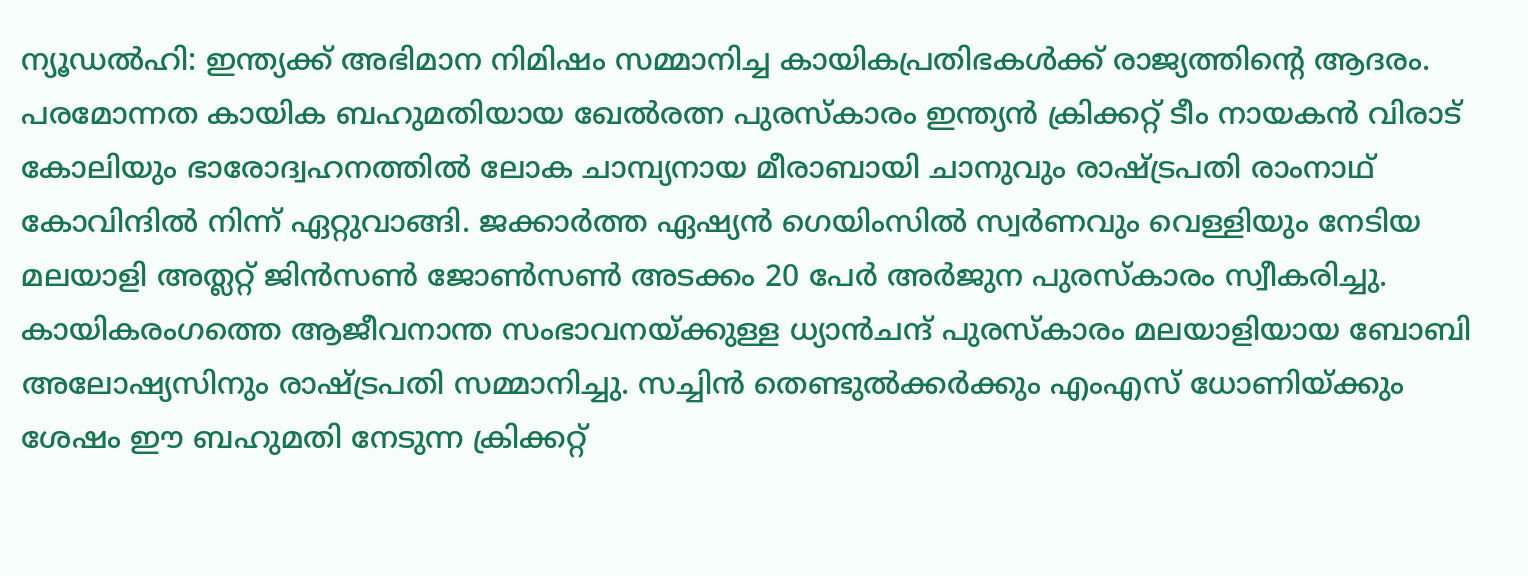ന്യൂഡൽഹി: ഇന്ത്യക്ക് അഭിമാന നിമിഷം സമ്മാനിച്ച കായികപ്രതിഭകൾക്ക് രാജ്യത്തിന്റെ ആദരം. പരമോന്നത കായിക ബഹുമതിയായ ഖേൽരത്ന പുരസ്കാരം ഇന്ത്യൻ ക്രിക്കറ്റ് ടീം നായകൻ വിരാട് കോലിയും ഭാരോദ്വഹനത്തിൽ ലോക ചാമ്പ്യനായ മീരാബായി ചാനുവും രാഷ്ട്രപതി രാംനാഥ് കോവിന്ദിൽ നിന്ന് ഏറ്റുവാങ്ങി. ജക്കാർത്ത ഏഷ്യൻ ഗെയിംസിൽ സ്വർണവും വെള്ളിയും നേടിയ മലയാളി അത്ലറ്റ് ജിൻസൺ ജോൺസൺ അടക്കം 20 പേർ അർജുന പുരസ്കാരം സ്വീകരിച്ചു. കായികരംഗത്തെ ആജീവനാന്ത സംഭാവനയ്ക്കുള്ള ധ്യാൻചന്ദ് പുരസ്കാരം മലയാളിയായ ബോബി അലോഷ്യസിനും രാഷ്ട്രപതി സമ്മാനിച്ചു. സച്ചിൻ തെണ്ടുൽക്കർക്കും എംഎസ് ധോണിയ്ക്കും ശേഷം ഈ ബഹുമതി നേടുന്ന ക്രിക്കറ്റ്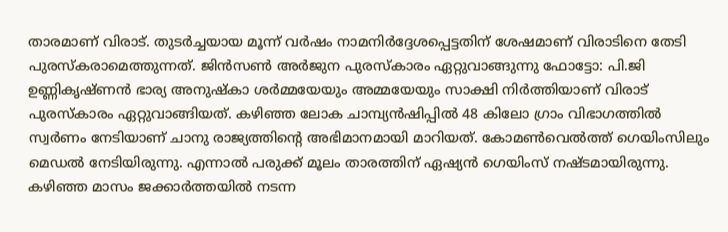താരമാണ് വിരാട്. തുടർച്ചയായ മൂന്ന് വർഷം നാമനിർദ്ദേശപ്പെട്ടതിന് ശേഷമാണ് വിരാടിനെ തേടി പുരസ്കരാമെത്തുന്നത്. ജിൻസൺ അർജുന പുരസ്കാരം ഏറ്റുവാങ്ങുന്നു ഫോട്ടോ: പി.ജി ഉണ്ണികൃഷ്ണൻ ഭാര്യ അനുഷ്കാ ശർമ്മയേയും അമ്മയേയും സാക്ഷി നിർത്തിയാണ് വിരാട് പുരസ്കാരം ഏറ്റുവാങ്ങിയത്. കഴിഞ്ഞ ലോക ചാമ്പ്യൻഷിപ്പിൽ 48 കിലോ ഗ്രാം വിഭാഗത്തിൽ സ്വർണം നേടിയാണ് ചാനു രാജ്യത്തിന്റെ അഭിമാനമായി മാറിയത്. കോമൺവെൽത്ത് ഗെയിംസിലും മെഡൽ നേടിയിരുന്നു. എന്നാൽ പരുക്ക് മൂലം താരത്തിന് ഏഷ്യൻ ഗെയിംസ് നഷ്ടമായിരുന്നു. കഴിഞ്ഞ മാസം ജക്കാർത്തയിൽ നടന്ന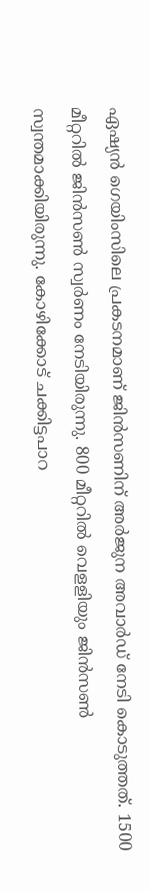ഏഷ്യൻ ഗെയിംസിലെ പ്രകടനമാണ് ജിൻസണിന് അർജുന അവാർഡ് നേടി കൊടുത്തത്. 1500 മീറ്ററിൽ ജിൻസൺ സ്വർണം നേടിയിരുന്നു. 800 മീറ്ററിൽ വെളളിയും ജിൻസൺ സ്വന്തമാക്കിയിരുന്നു. കോഴിക്കോട് ചക്കിട്ടപാറ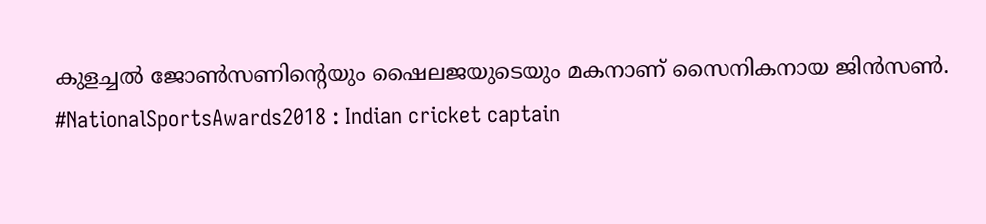കുളച്ചൽ ജോൺസണിന്റെയും ഷൈലജയുടെയും മകനാണ് സൈനികനായ ജിൻസൺ. #NationalSportsAwards2018 : Indian cricket captain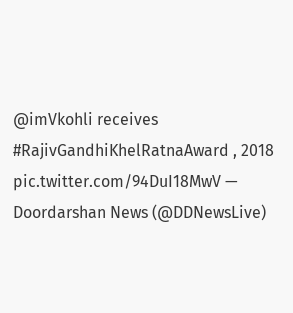@imVkohli receives #RajivGandhiKhelRatnaAward , 2018 pic.twitter.com/94DuI18MwV — Doordarshan News (@DDNewsLive)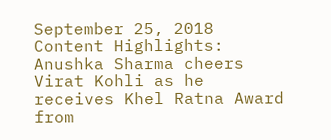September 25, 2018 Content Highlights: Anushka Sharma cheers Virat Kohli as he receives Khel Ratna Award
from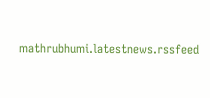mathrubhumi.latestnews.rssfeed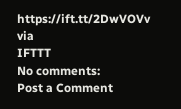https://ift.tt/2DwVOVv
via
IFTTT
No comments:
Post a Comment